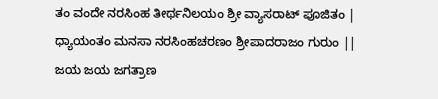ತಂ ವಂದೇ ನರಸಿಂಹ ತೀರ್ಥನಿಲಯಂ ಶ್ರೀ ವ್ಯಾಸರಾಟ್ ಪೂಜಿತಂ |
ಧ್ಯಾಯಂತಂ ಮನಸಾ ನರಸಿಂಹಚರಣಂ ಶ್ರೀಪಾದರಾಜಂ ಗುರುಂ ||
ಜಯ ಜಯ ಜಗತ್ರಾಣ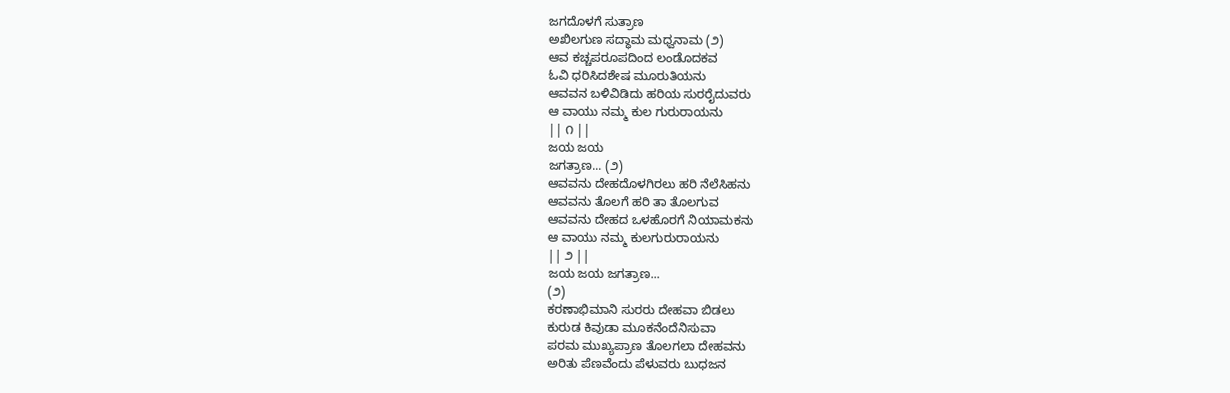ಜಗದೊಳಗೆ ಸುತ್ರಾಣ
ಅಖಿಲಗುಣ ಸದ್ಧಾಮ ಮಧ್ವನಾಮ (೨)
ಆವ ಕಚ್ಚಪರೂಪದಿಂದ ಲಂಡೊದಕವ
ಓವಿ ಧರಿಸಿದಶೇಷ ಮೂರುತಿಯನು
ಆವವನ ಬಳಿವಿಡಿದು ಹರಿಯ ಸುರರೈದುವರು
ಆ ವಾಯು ನಮ್ಮ ಕುಲ ಗುರುರಾಯನು
|| ೧ ||
ಜಯ ಜಯ
ಜಗತ್ರಾಣ... (೨)
ಆವವನು ದೇಹದೊಳಗಿರಲು ಹರಿ ನೆಲೆಸಿಹನು
ಆವವನು ತೊಲಗೆ ಹರಿ ತಾ ತೊಲಗುವ
ಆವವನು ದೇಹದ ಒಳಹೊರಗೆ ನಿಯಾಮಕನು
ಆ ವಾಯು ನಮ್ಮ ಕುಲಗುರುರಾಯನು
|| ೨ ||
ಜಯ ಜಯ ಜಗತ್ರಾಣ...
(೨)
ಕರಣಾಭಿಮಾನಿ ಸುರರು ದೇಹವಾ ಬಿಡಲು
ಕುರುಡ ಕಿವುಡಾ ಮೂಕನೆಂದೆನಿಸುವಾ
ಪರಮ ಮುಖ್ಯಪ್ರಾಣ ತೊಲಗಲಾ ದೇಹವನು
ಅರಿತು ಪೆಣವೆಂದು ಪೆಳುವರು ಬುಧಜನ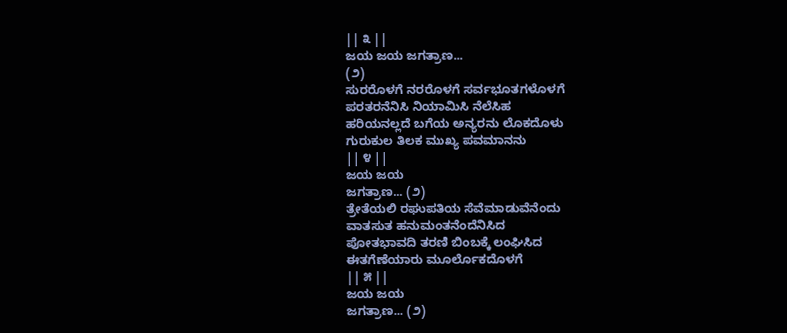|| ೩ ||
ಜಯ ಜಯ ಜಗತ್ರಾಣ...
(೨)
ಸುರರೊಳಗೆ ನರರೊಳಗೆ ಸರ್ವಭೂತಗಳೊಳಗೆ
ಪರತರನೆನಿಸಿ ನಿಯಾಮಿಸಿ ನೆಲೆಸಿಹ
ಹರಿಯನಲ್ಲದೆ ಬಗೆಯ ಅನ್ಯರನು ಲೊಕದೊಳು
ಗುರುಕುಲ ತಿಲಕ ಮುಖ್ಯ ಪವಮಾನನು
|| ೪ ||
ಜಯ ಜಯ
ಜಗತ್ರಾಣ... (೨)
ತ್ರೇತೆಯಲಿ ರಘುಪತಿಯ ಸೆವೆಮಾಡುವೆನೆಂದು
ವಾತಸುತ ಹನುಮಂತನೆಂದೆನಿಸಿದ
ಪೋತಭಾವದಿ ತರಣಿ ಬಿಂಬಕ್ಕೆ ಲಂಘಿಸಿದ
ಈತಗೆಣೆಯಾರು ಮೂರ್ಲೊಕದೊಳಗೆ
|| ೫ ||
ಜಯ ಜಯ
ಜಗತ್ರಾಣ... (೨)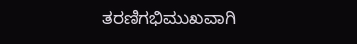ತರಣಿಗಭಿಮುಖವಾಗಿ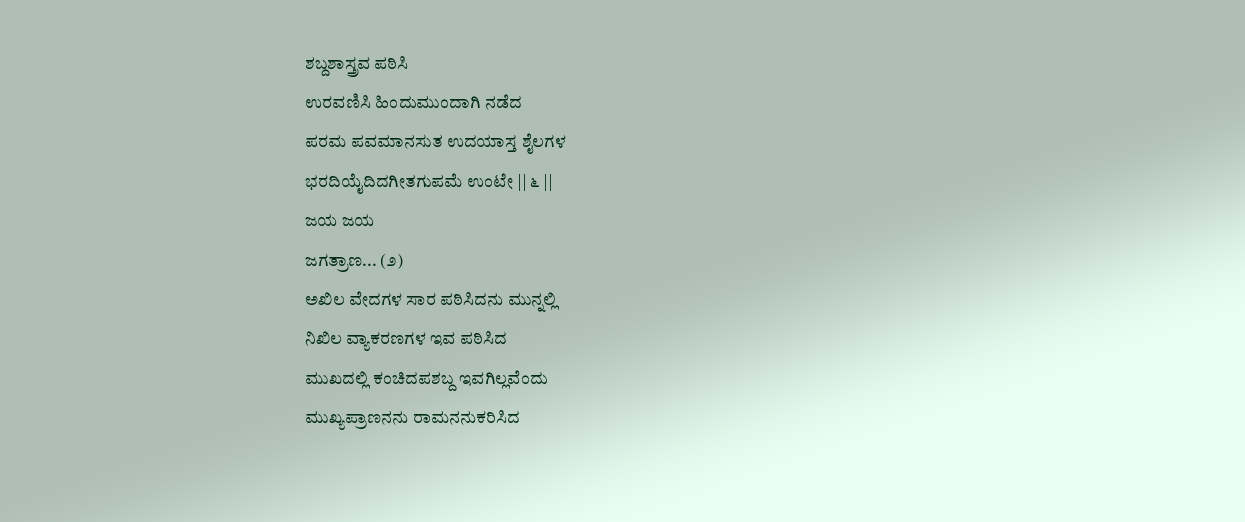ಶಬ್ದಶಾಸ್ತ್ರವ ಪಠಿಸಿ
ಉರವಣಿಸಿ ಹಿಂದುಮುಂದಾಗಿ ನಡೆದ
ಪರಮ ಪವಮಾನಸುತ ಉದಯಾಸ್ತ ಶೈಲಗಳ
ಭರದಿಯೈದಿದಗೀತಗುಪಮೆ ಉಂಟೇ || ೬ ||
ಜಯ ಜಯ
ಜಗತ್ರಾಣ... (೨)
ಅಖಿಲ ವೇದಗಳ ಸಾರ ಪಠಿಸಿದನು ಮುನ್ನಲ್ಲಿ
ನಿಖಿಲ ವ್ಯಾಕರಣಗಳ ಇವ ಪಠಿಸಿದ
ಮುಖದಲ್ಲಿ ಕಂಚಿದಪಶಬ್ದ ಇವಗಿಲ್ಲವೆಂದು
ಮುಖ್ಯಪ್ರಾಣನನು ರಾಮನನುಕರಿಸಿದ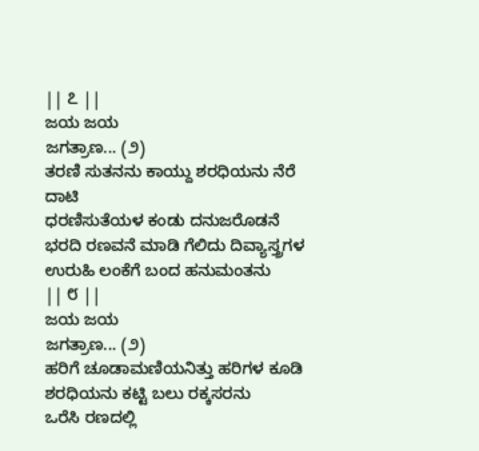|| ೭ ||
ಜಯ ಜಯ
ಜಗತ್ರಾಣ... (೨)
ತರಣಿ ಸುತನನು ಕಾಯ್ದು ಶರಧಿಯನು ನೆರೆ ದಾಟಿ
ಧರಣಿಸುತೆಯಳ ಕಂಡು ದನುಜರೊಡನೆ
ಭರದಿ ರಣವನೆ ಮಾಡಿ ಗೆಲಿದು ದಿವ್ಯಾಸ್ತ್ರಗಳ
ಉರುಹಿ ಲಂಕೆಗೆ ಬಂದ ಹನುಮಂತನು
|| ೮ ||
ಜಯ ಜಯ
ಜಗತ್ರಾಣ... (೨)
ಹರಿಗೆ ಚೂಡಾಮಣಿಯನಿತ್ತು ಹರಿಗಳ ಕೂಡಿ
ಶರಧಿಯನು ಕಟ್ಟಿ ಬಲು ರಕ್ಕಸರನು
ಒರೆಸಿ ರಣದಲ್ಲಿ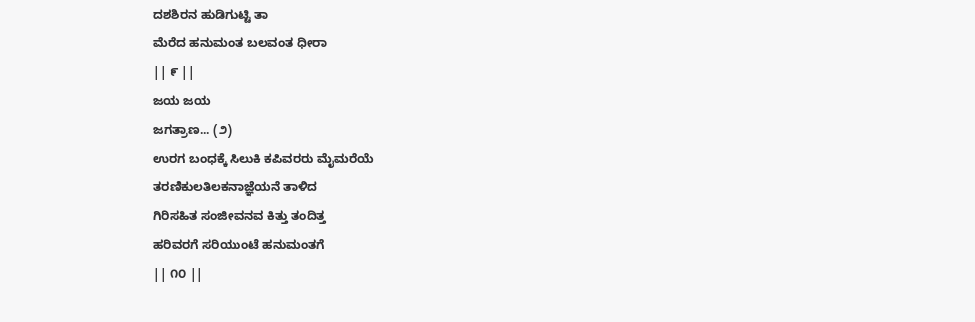ದಶಶಿರನ ಹುಡಿಗುಟ್ಟಿ ತಾ
ಮೆರೆದ ಹನುಮಂತ ಬಲವಂತ ಧೀರಾ
|| ೯ ||
ಜಯ ಜಯ
ಜಗತ್ರಾಣ... (೨)
ಉರಗ ಬಂಧಕ್ಕೆ ಸಿಲುಕಿ ಕಪಿವರರು ಮೈಮರೆಯೆ
ತರಣಿಕುಲತಿಲಕನಾಜ್ಞೆಯನೆ ತಾಳಿದ
ಗಿರಿಸಹಿತ ಸಂಜೀವನವ ಕಿತ್ತು ತಂದಿತ್ತ
ಹರಿವರಗೆ ಸರಿಯುಂಟೆ ಹನುಮಂತಗೆ
|| ೧೦ ||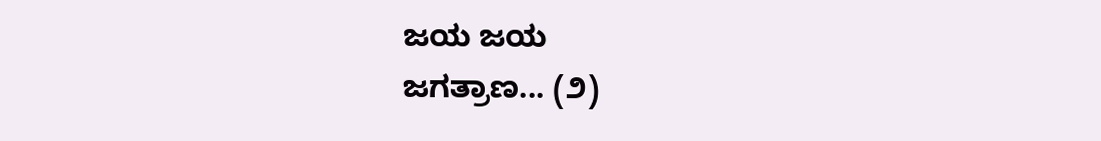ಜಯ ಜಯ
ಜಗತ್ರಾಣ... (೨)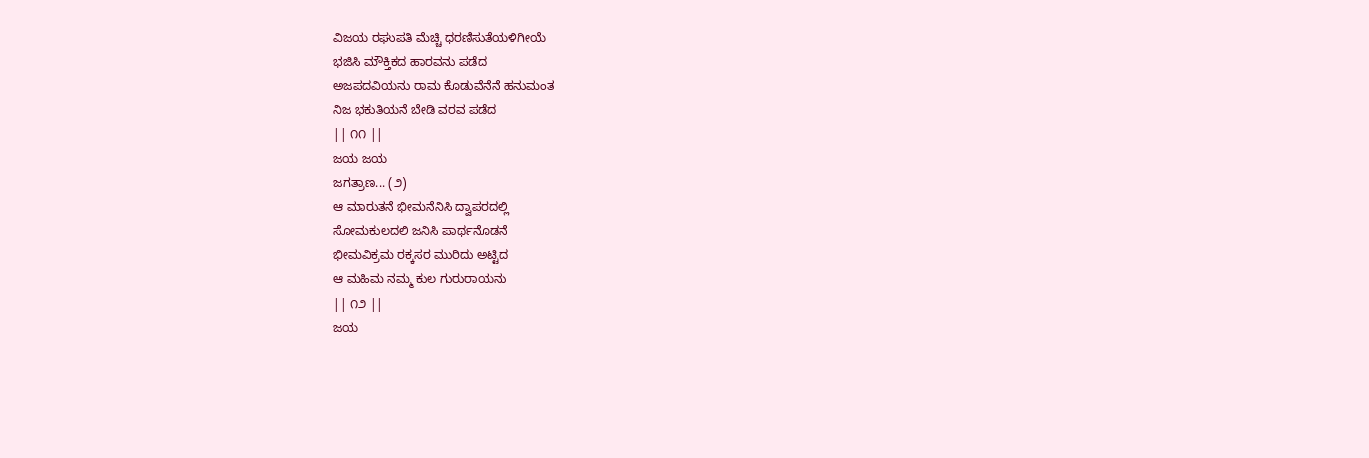ವಿಜಯ ರಘುಪತಿ ಮೆಚ್ಚಿ ಧರಣಿಸುತೆಯಳಿಗೀಯೆ
ಭಜಿಸಿ ಮೌಕ್ತಿಕದ ಹಾರವನು ಪಡೆದ
ಅಜಪದವಿಯನು ರಾಮ ಕೊಡುವೆನೆನೆ ಹನುಮಂತ
ನಿಜ ಭಕುತಿಯನೆ ಬೇಡಿ ವರವ ಪಡೆದ
|| ೧೧ ||
ಜಯ ಜಯ
ಜಗತ್ರಾಣ... (೨)
ಆ ಮಾರುತನೆ ಭೀಮನೆನಿಸಿ ದ್ವಾಪರದಲ್ಲಿ
ಸೋಮಕುಲದಲಿ ಜನಿಸಿ ಪಾರ್ಥನೊಡನೆ
ಭೀಮವಿಕ್ರಮ ರಕ್ಕಸರ ಮುರಿದು ಅಟ್ಟಿದ
ಆ ಮಹಿಮ ನಮ್ಮ ಕುಲ ಗುರುರಾಯನು
|| ೧೨ ||
ಜಯ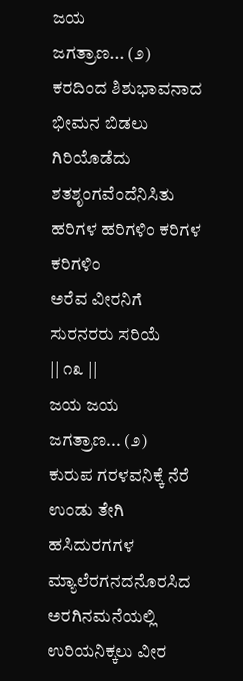ಜಯ
ಜಗತ್ರಾಣ... (೨)
ಕರದಿಂದ ಶಿಶುಭಾವನಾದ ಭೀಮನ ಬಿಡಲು
ಗಿರಿಯೊಡೆದು ಶತಶೃಂಗವೆಂದೆನಿಸಿತು
ಹರಿಗಳ ಹರಿಗಳಿಂ ಕರಿಗಳ ಕರಿಗಳಿಂ
ಅರೆವ ವೀರನಿಗೆ ಸುರನರರು ಸರಿಯೆ
|| ೧೩ ||
ಜಯ ಜಯ
ಜಗತ್ರಾಣ... (೨)
ಕುರುಪ ಗರಳವನಿಕ್ಕೆ ನೆರೆ ಉಂಡು ತೇಗಿ
ಹಸಿದುರಗಗಳ ಮ್ಯಾಲೆರಗನದನೊರಸಿದ
ಅರಗಿನಮನೆಯಲ್ಲಿ ಉರಿಯನಿಕ್ಕಲು ವೀರ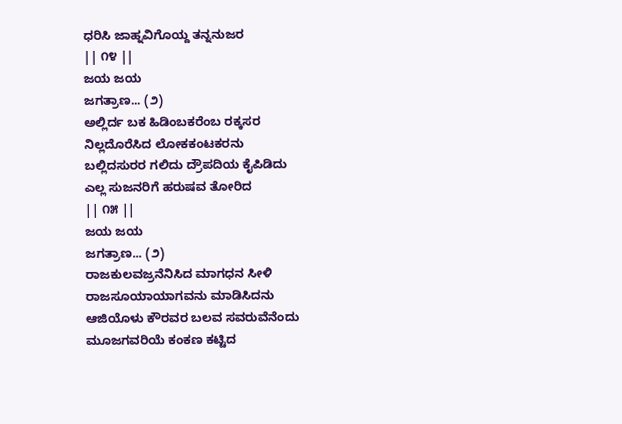ಧರಿಸಿ ಜಾಹ್ನವಿಗೊಯ್ದ ತನ್ನನುಜರ
|| ೧೪ ||
ಜಯ ಜಯ
ಜಗತ್ರಾಣ... (೨)
ಅಲ್ಲಿರ್ದ ಬಕ ಹಿಡಿಂಬಕರೆಂಬ ರಕ್ಕಸರ
ನಿಲ್ಲದೊರೆಸಿದ ಲೋಕಕಂಟಕರನು
ಬಲ್ಲಿದಸುರರ ಗಲಿದು ದ್ರೌಪದಿಯ ಕೈಪಿಡಿದು
ಎಲ್ಲ ಸುಜನರಿಗೆ ಹರುಷವ ತೋರಿದ
|| ೧೫ ||
ಜಯ ಜಯ
ಜಗತ್ರಾಣ... (೨)
ರಾಜಕುಲವಜ್ರನೆನಿಸಿದ ಮಾಗಧನ ಸೀಳಿ
ರಾಜಸೂಯಾಯಾಗವನು ಮಾಡಿಸಿದನು
ಆಜಿಯೊಳು ಕೌರವರ ಬಲವ ಸವರುವೆನೆಂದು
ಮೂಜಗವರಿಯೆ ಕಂಕಣ ಕಟ್ಟಿದ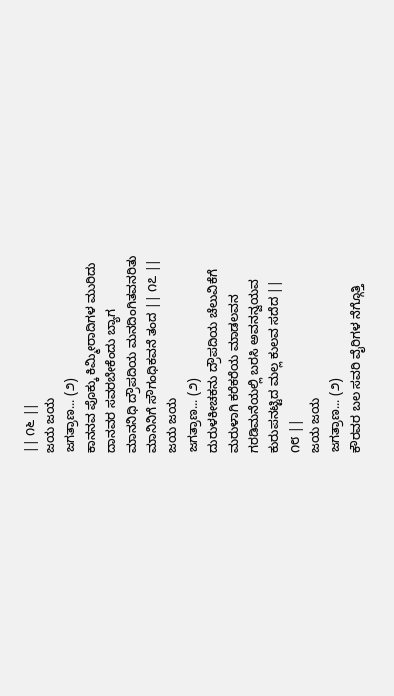|| ೧೬ ||
ಜಯ ಜಯ
ಜಗತ್ರಾಣ... (೨)
ಕಾನನವ ಪೊಕ್ಕು ಕಿಮ್ಮೀರಾದಿಗಳ ಮುರಿದು
ದಾನವರ ಸವರಬೇಕೆಂದು ಬ್ಯಾಗ
ಮಾನನಿಧಿ ದ್ರೌಪದಿಯ ಮನದಿಂಗಿತವನರಿತು
ಮಾನಿನಿಗೆ ಸೌಗಂಧಿಕವನೆ ತಂದ || ೧೭ ||
ಜಯ ಜಯ
ಜಗತ್ರಾಣ... (೨)
ದುರುಳಕೀಚಕನು ದ್ರೌಪದಿಯ ಚೆಲುವಿಕೆಗೆ
ಮರುಳಾಗಿ ಕರೆಕರೆಯ ಮಾಡಲವನ
ಗರಡಿಮನೆಯಲ್ಲಿ ಬರಸಿ ಅವನನ್ವಯವ
ಕುರುಪನಟ್ಟಿದ ಮಲ್ಲ ಕುಲವ ಸದೆದ ||
೧೮ ||
ಜಯ ಜಯ
ಜಗತ್ರಾಣ... (೨)
ಕೌರವರ ಬಲ ಸವರಿ ವೈರಿಗಳ ನೆಗ್ಗೊತ್ತಿ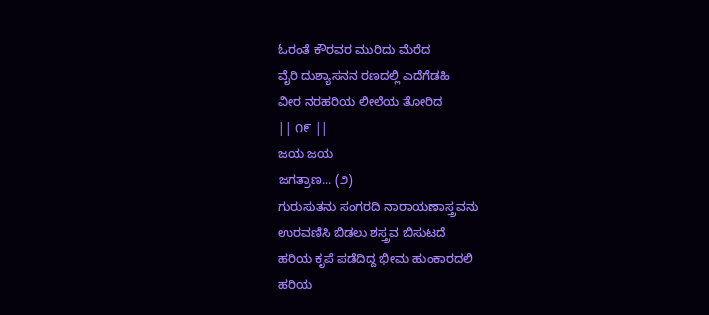ಓರಂತೆ ಕೌರವರ ಮುರಿದು ಮೆರೆದ
ವೈರಿ ದುಶ್ಯಾಸನನ ರಣದಲ್ಲಿ ಎದೆಗೆಡಹಿ
ವೀರ ನರಹರಿಯ ಲೀಲೆಯ ತೋರಿದ
|| ೧೯ ||
ಜಯ ಜಯ
ಜಗತ್ರಾಣ... (೨)
ಗುರುಸುತನು ಸಂಗರದಿ ನಾರಾಯಣಾಸ್ತ್ರವನು
ಉರವಣಿಸಿ ಬಿಡಲು ಶಸ್ತ್ರವ ಬಿಸುಟದೆ
ಹರಿಯ ಕೃಪೆ ಪಡೆದಿದ್ದ ಭೀಮ ಹುಂಕಾರದಲಿ
ಹರಿಯ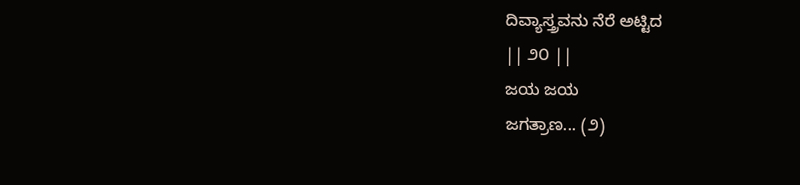ದಿವ್ಯಾಸ್ತ್ರವನು ನೆರೆ ಅಟ್ಟಿದ
|| ೨೦ ||
ಜಯ ಜಯ
ಜಗತ್ರಾಣ... (೨)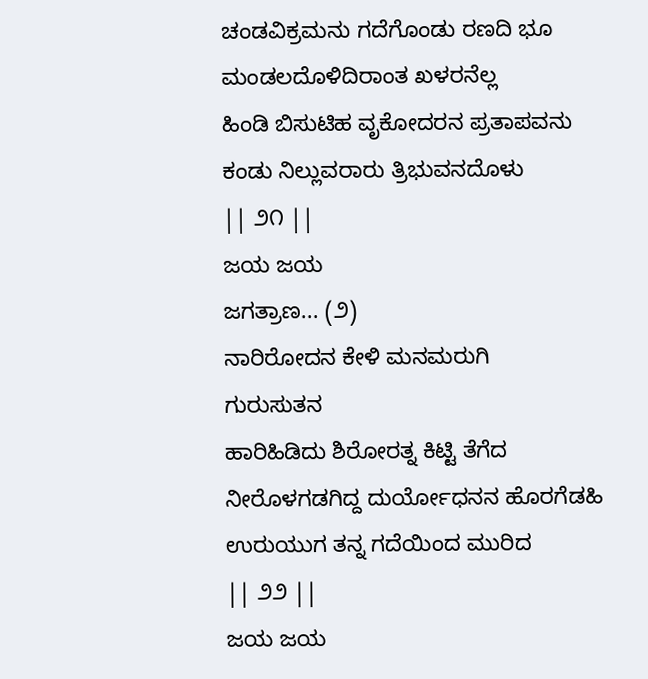ಚಂಡವಿಕ್ರಮನು ಗದೆಗೊಂಡು ರಣದಿ ಭೂ
ಮಂಡಲದೊಳಿದಿರಾಂತ ಖಳರನೆಲ್ಲ
ಹಿಂಡಿ ಬಿಸುಟಿಹ ವೃಕೋದರನ ಪ್ರತಾಪವನು
ಕಂಡು ನಿಲ್ಲುವರಾರು ತ್ರಿಭುವನದೊಳು
|| ೨೧ ||
ಜಯ ಜಯ
ಜಗತ್ರಾಣ... (೨)
ನಾರಿರೋದನ ಕೇಳಿ ಮನಮರುಗಿ
ಗುರುಸುತನ
ಹಾರಿಹಿಡಿದು ಶಿರೋರತ್ನ ಕಿಟ್ಟಿ ತೆಗೆದ
ನೀರೊಳಗಡಗಿದ್ದ ದುರ್ಯೋಧನನ ಹೊರಗೆಡಹಿ
ಉರುಯುಗ ತನ್ನ ಗದೆಯಿಂದ ಮುರಿದ
|| ೨೨ ||
ಜಯ ಜಯ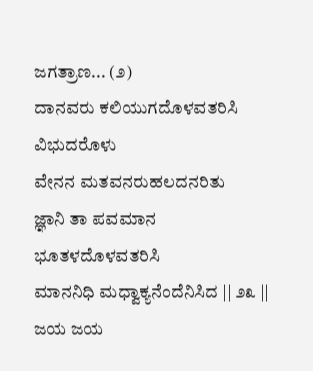ಜಗತ್ರಾಣ... (೨)
ದಾನವರು ಕಲಿಯುಗದೊಳವತರಿಸಿ ವಿಭುದರೊಳು
ವೇನನ ಮತವನರುಹಲದನರಿತು
ಜ್ಞಾನಿ ತಾ ಪವಮಾನ ಭೂತಳದೊಳವತರಿಸಿ
ಮಾನನಿಧಿ ಮಧ್ವಾಕ್ಯನೆಂದೆನಿಸಿದ || ೨೩ ||
ಜಯ ಜಯ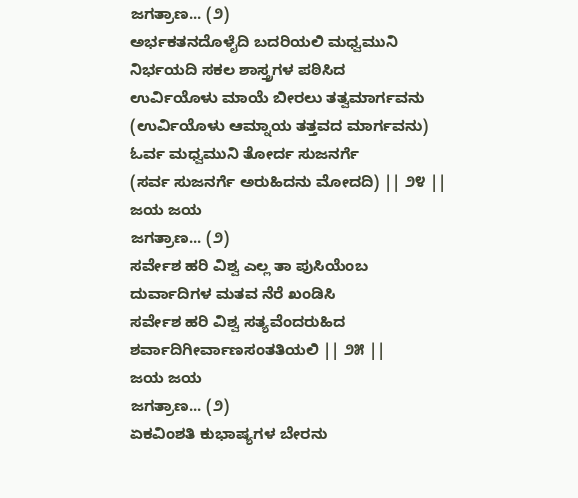ಜಗತ್ರಾಣ... (೨)
ಅರ್ಭಕತನದೊಳೈದಿ ಬದರಿಯಲಿ ಮಧ್ವಮುನಿ
ನಿರ್ಭಯದಿ ಸಕಲ ಶಾಸ್ತ್ರಗಳ ಪಠಿಸಿದ
ಉರ್ವಿಯೊಳು ಮಾಯೆ ಬೀರಲು ತತ್ವಮಾರ್ಗವನು
(ಉರ್ವಿಯೊಳು ಆಮ್ನಾಯ ತತ್ತವದ ಮಾರ್ಗವನು)
ಓರ್ವ ಮಧ್ವಮುನಿ ತೋರ್ದ ಸುಜನರ್ಗೆ
(ಸರ್ವ ಸುಜನರ್ಗೆ ಅರುಹಿದನು ಮೋದದಿ) || ೨೪ ||
ಜಯ ಜಯ
ಜಗತ್ರಾಣ... (೨)
ಸರ್ವೇಶ ಹರಿ ವಿಶ್ವ ಎಲ್ಲ ತಾ ಪುಸಿಯೆಂಬ
ದುರ್ವಾದಿಗಳ ಮತವ ನೆರೆ ಖಂಡಿಸಿ
ಸರ್ವೇಶ ಹರಿ ವಿಶ್ವ ಸತ್ಯವೆಂದರುಹಿದ
ಶರ್ವಾದಿಗೀರ್ವಾಣಸಂತತಿಯಲಿ || ೨೫ ||
ಜಯ ಜಯ
ಜಗತ್ರಾಣ... (೨)
ಏಕವಿಂಶತಿ ಕುಭಾಷ್ಯಗಳ ಬೇರನು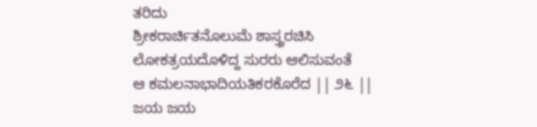ತರಿದು
ಶ್ರೀಕರಾರ್ಚಿತನೊಲುಮೆ ಶಾಸ್ತ್ರರಚಿಸಿ
ಲೋಕತ್ರಯದೊಳಿದ್ದ ಸುರರು ಆಲಿಸುವಂತೆ
ಆ ಕಮಲನಾಭಾದಿಯತಿಕರಕೊರೆದ || ೨೬ ||
ಜಯ ಜಯ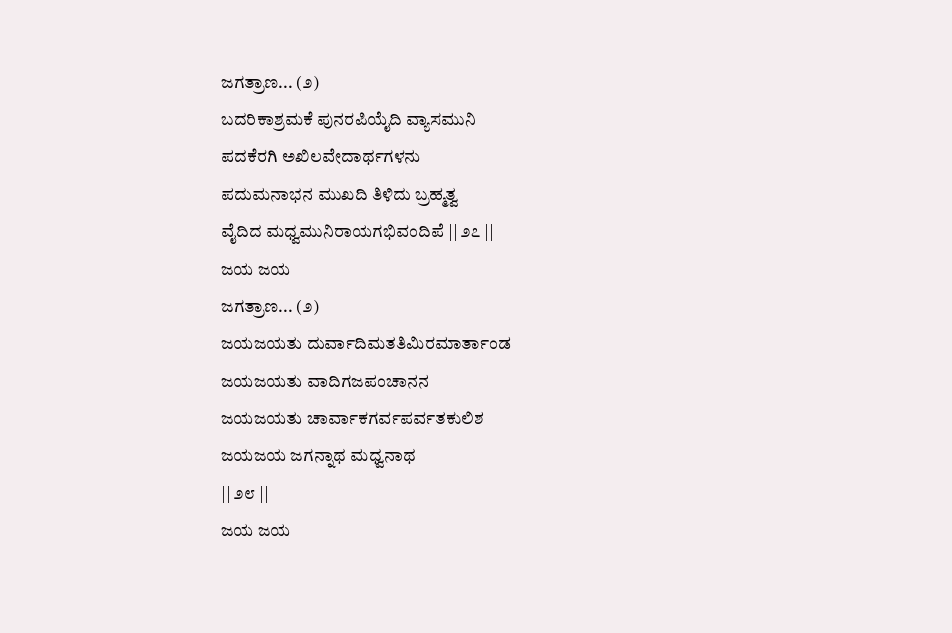ಜಗತ್ರಾಣ... (೨)
ಬದರಿಕಾಶ್ರಮಕೆ ಪುನರಪಿಯೈದಿ ವ್ಯಾಸಮುನಿ
ಪದಕೆರಗಿ ಅಖಿಲವೇದಾರ್ಥಗಳನು
ಪದುಮನಾಭನ ಮುಖದಿ ತಿಳಿದು ಬ್ರಹ್ಮತ್ವ
ವೈದಿದ ಮಧ್ವಮುನಿರಾಯಗಭಿವಂದಿಪೆ || ೨೭ ||
ಜಯ ಜಯ
ಜಗತ್ರಾಣ... (೨)
ಜಯಜಯತು ದುರ್ವಾದಿಮತತಿಮಿರಮಾರ್ತಾಂಡ
ಜಯಜಯತು ವಾದಿಗಜಪಂಚಾನನ
ಜಯಜಯತು ಚಾರ್ವಾಕಗರ್ವಪರ್ವತಕುಲಿಶ
ಜಯಜಯ ಜಗನ್ನಾಥ ಮಧ್ವನಾಥ
|| ೨೮ ||
ಜಯ ಜಯ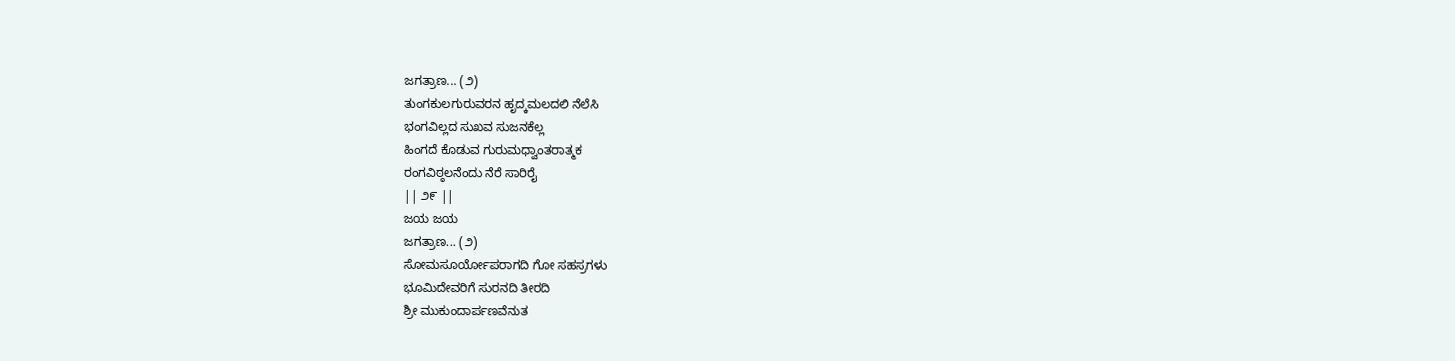ಜಗತ್ರಾಣ... (೨)
ತುಂಗಕುಲಗುರುವರನ ಹೃದ್ಕಮಲದಲಿ ನೆಲೆಸಿ
ಭಂಗವಿಲ್ಲದ ಸುಖವ ಸುಜನಕೆಲ್ಲ
ಹಿಂಗದೆ ಕೊಡುವ ಗುರುಮಧ್ವಾಂತರಾತ್ಮಕ
ರಂಗವಿಠ್ಠಲನೆಂದು ನೆರೆ ಸಾರಿರೈ
|| ೨೯ ||
ಜಯ ಜಯ
ಜಗತ್ರಾಣ... (೨)
ಸೋಮಸೂರ್ಯೋಪರಾಗದಿ ಗೋ ಸಹಸ್ರಗಳು
ಭೂಮಿದೇವರಿಗೆ ಸುರನದಿ ತೀರದಿ
ಶ್ರೀ ಮುಕುಂದಾರ್ಪಣವೆನುತ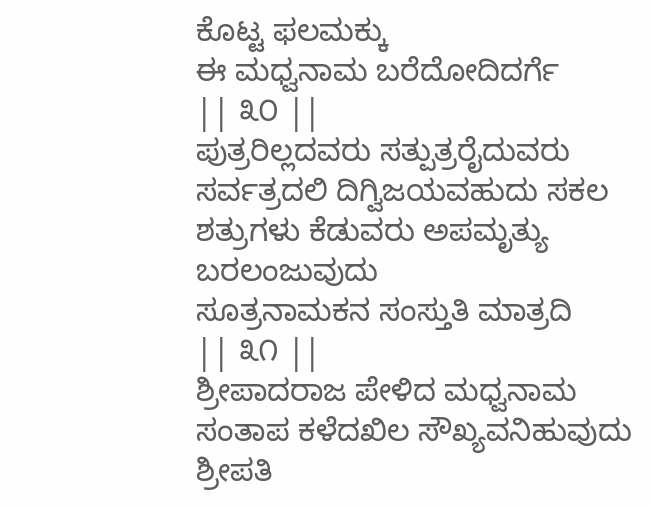ಕೊಟ್ಟ ಫಲಮಕ್ಕು
ಈ ಮಧ್ವನಾಮ ಬರೆದೋದಿದರ್ಗೆ
|| ೩೦ ||
ಪುತ್ರರಿಲ್ಲದವರು ಸತ್ಪುತ್ರರೈದುವರು
ಸರ್ವತ್ರದಲಿ ದಿಗ್ವಿಜಯವಹುದು ಸಕಲ
ಶತ್ರುಗಳು ಕೆಡುವರು ಅಪಮೃತ್ಯು ಬರಲಂಜುವುದು
ಸೂತ್ರನಾಮಕನ ಸಂಸ್ತುತಿ ಮಾತ್ರದಿ
|| ೩೧ ||
ಶ್ರೀಪಾದರಾಜ ಪೇಳಿದ ಮಧ್ವನಾಮ
ಸಂತಾಪ ಕಳೆದಖಿಲ ಸೌಖ್ಯವನಿಹುವುದು
ಶ್ರೀಪತಿ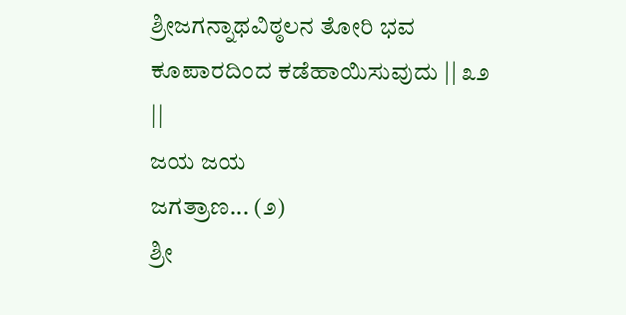ಶ್ರೀಜಗನ್ನಾಥವಿಠ್ಠಲನ ತೋರಿ ಭವ
ಕೂಪಾರದಿಂದ ಕಡೆಹಾಯಿಸುವುದು || ೩೨
||
ಜಯ ಜಯ
ಜಗತ್ರಾಣ... (೨)
ಶ್ರೀ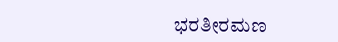ಭರತೀರಮಣ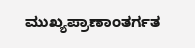ಮುಖ್ಯಪ್ರಾಣಾಂತರ್ಗತ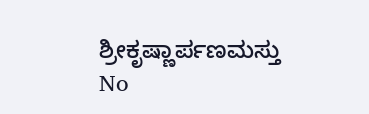ಶ್ರೀಕೃಷ್ಣಾರ್ಪಣಮಸ್ತು
No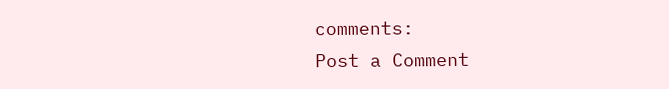comments:
Post a Comment